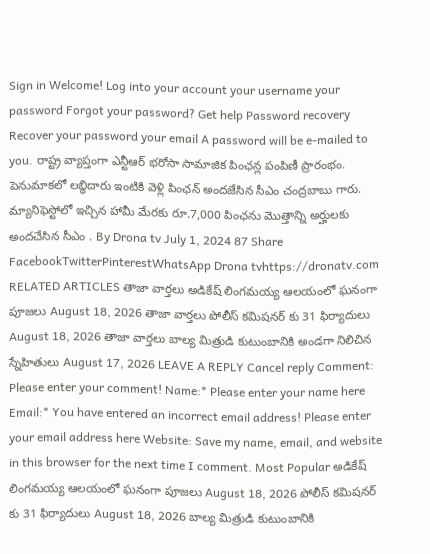Sign in Welcome! Log into your account your username your password Forgot your password? Get help Password recovery Recover your password your email A password will be e-mailed to you. రాష్ట్ర వ్యాప్తంగా ఎన్టీఆర్ భరోసా సామాజిక పింఛన్ల పంపిణీ ప్రారంభం. పెనుమాకలో లబ్ధిదారు ఇంటికి వెళ్లి పింఛన్ అందజేసిన సీఎం చంద్రబాబు గారు. మ్యానిఫెస్టోలో ఇచ్చిన హామీ మేరకు రూ.7,000 పింఛను మొత్తాన్ని అర్హులకు అందచేసిన సీఎం . By Drona tv July 1, 2024 87 Share FacebookTwitterPinterestWhatsApp Drona tvhttps://dronatv.com RELATED ARTICLES తాజా వార్తలు అడికేష్ లింగమయ్య ఆలయంలో ఘనంగా పూజలు August 18, 2026 తాజా వార్తలు పోలీస్ కమిషనర్ కు 31 ఫిర్యాదులు August 18, 2026 తాజా వార్తలు బాల్య మిత్రుడి కుటుంబానికి అండగా నిలిచిన స్నేహితులు August 17, 2026 LEAVE A REPLY Cancel reply Comment: Please enter your comment! Name:* Please enter your name here Email:* You have entered an incorrect email address! Please enter your email address here Website: Save my name, email, and website in this browser for the next time I comment. Most Popular అడికేష్ లింగమయ్య ఆలయంలో ఘనంగా పూజలు August 18, 2026 పోలీస్ కమిషనర్ కు 31 ఫిర్యాదులు August 18, 2026 బాల్య మిత్రుడి కుటుంబానికి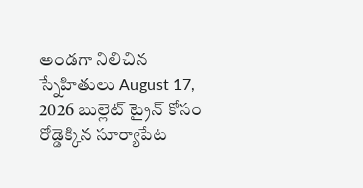అండగా నిలిచిన స్నేహితులు August 17, 2026 బుల్లెట్ ట్రైన్ కోసం రోడ్డెక్కిన సూర్యాపేట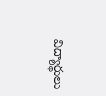విద్యార్థులు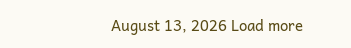August 13, 2026 Load more